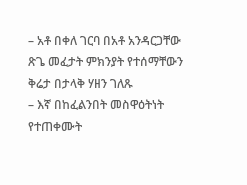– አቶ በቀለ ገርባ በአቶ አንዳርጋቸው ጽጌ መፈታት ምክንያት የተሰማቸውን ቅሬታ በታላቅ ሃዘን ገለጹ
– እኛ በከፈልንበት መስዋዕትነት የተጠቀሙት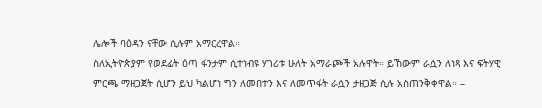ሌሎች ባዕዳን ናቸው ሲሉም አማርረዋል።
ስለኢትዮጵያም የወደፊት ዕጣ ፋንታም ሲተነብዩ ሃገሪቱ ሁለት አማራጮች አሉዋት። ይኸውም ራሷን ለነጻ እና ፍትሃዊ ምርጫ ማዘጋጀት ሲሆን ይህ ካልሆነ ግን ለመበተን እና ለመጥፋት ራሷን ታዘጋጅ ሲሉ አስጠንቅቀዋል። –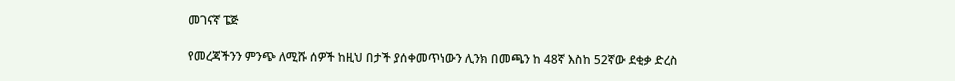መገናኛ ፔጅ

የመረጃችንን ምንጭ ለሚሹ ሰዎች ከዚህ በታች ያሰቀመጥነውን ሊንክ በመጫን ከ 48ኛ እስከ 52ኛው ደቂቃ ድረስ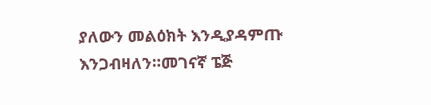ያለውን መልዕክት እንዲያዳምጡ እንጋብዛለን።መገናኛ ፔጅ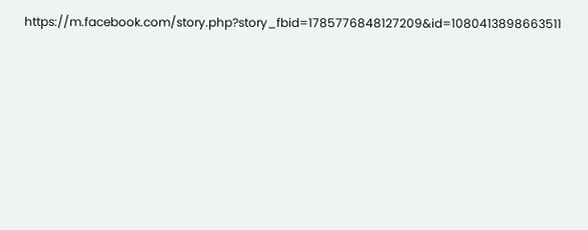https://m.facebook.com/story.php?story_fbid=1785776848127209&id=1080413898663511